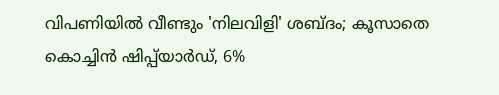വിപണിയില്‍ വീണ്ടും 'നിലവിളി' ശബ്ദം; കൂസാതെ കൊച്ചിന്‍ ഷിപ്പ്‌യാര്‍ഡ്, 6%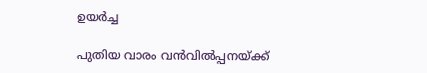ഉയര്‍ച്ച

പുതിയ വാരം വന്‍വില്‍പ്പനയ്ക്ക്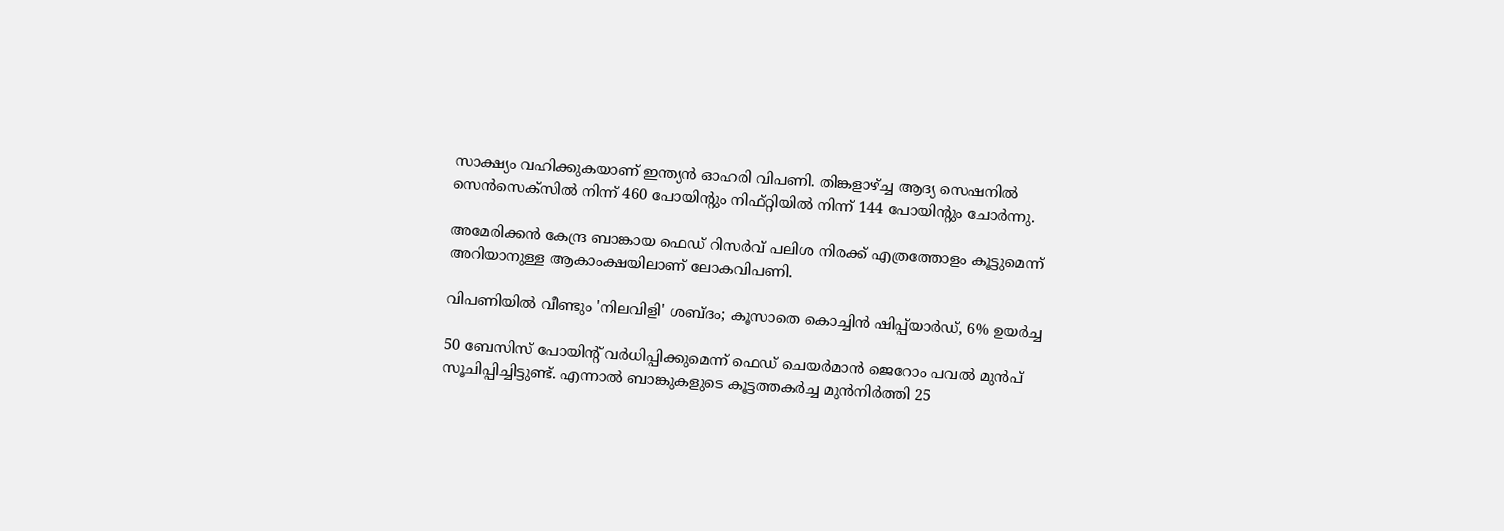സാക്ഷ്യം വഹിക്കുകയാണ് ഇന്ത്യന്‍ ഓഹരി വിപണി. തിങ്കളാഴ്ച്ച ആദ്യ സെഷനില്‍ സെന്‍സെക്‌സില്‍ നിന്ന് 460 പോയിന്റും നിഫ്റ്റിയില്‍ നിന്ന് 144 പോയിന്റും ചോര്‍ന്നു.

അമേരിക്കന്‍ കേന്ദ്ര ബാങ്കായ ഫെഡ് റിസര്‍വ് പലിശ നിരക്ക് എത്രത്തോളം കൂട്ടുമെന്ന് അറിയാനുള്ള ആകാംക്ഷയിലാണ് ലോകവിപണി.

വിപണിയില്‍ വീണ്ടും 'നിലവിളി' ശബ്ദം; കൂസാതെ കൊച്ചിന്‍ ഷിപ്പ്‌യാര്‍ഡ്, 6% ഉയര്‍ച്ച

50 ബേസിസ് പോയിന്റ് വര്‍ധിപ്പിക്കുമെന്ന് ഫെഡ് ചെയര്‍മാന്‍ ജെറോം പവല്‍ മുന്‍പ് സൂചിപ്പിച്ചിട്ടുണ്ട്. എന്നാല്‍ ബാങ്കുകളുടെ കൂട്ടത്തകര്‍ച്ച മുന്‍നിര്‍ത്തി 25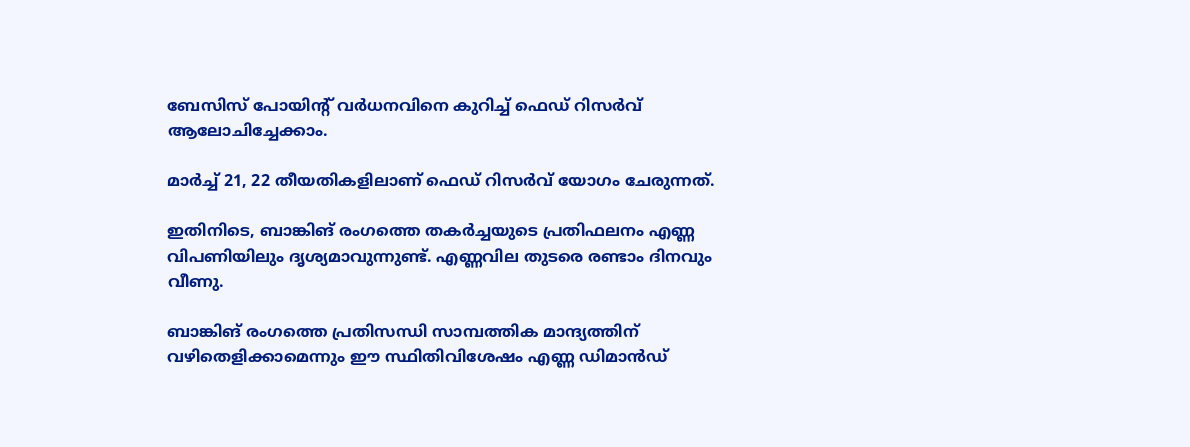ബേസിസ് പോയിന്റ് വര്‍ധനവിനെ കുറിച്ച് ഫെഡ് റിസര്‍വ് ആലോചിച്ചേക്കാം.

മാര്‍ച്ച് 21, 22 തീയതികളിലാണ് ഫെഡ് റിസര്‍വ് യോഗം ചേരുന്നത്.

ഇതിനിടെ, ബാങ്കിങ് രംഗത്തെ തകര്‍ച്ചയുടെ പ്രതിഫലനം എണ്ണ വിപണിയിലും ദൃശ്യമാവുന്നുണ്ട്. എണ്ണവില തുടരെ രണ്ടാം ദിനവും വീണു.

ബാങ്കിങ് രംഗത്തെ പ്രതിസന്ധി സാമ്പത്തിക മാന്ദ്യത്തിന് വഴിതെളിക്കാമെന്നും ഈ സ്ഥിതിവിശേഷം എണ്ണ ഡിമാന്‍ഡ്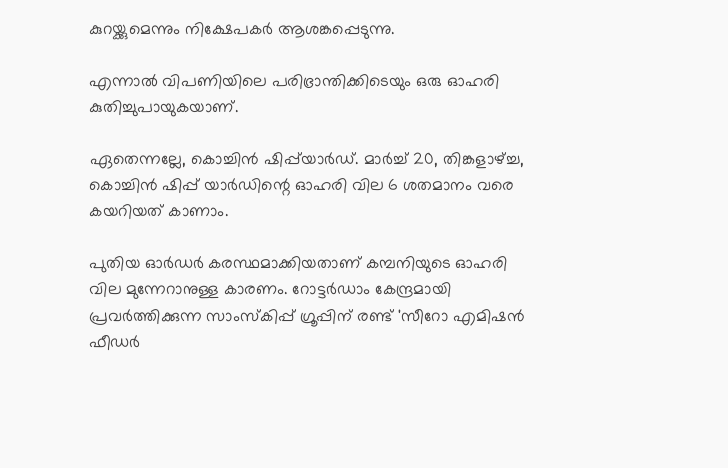കുറയ്ക്കുമെന്നും നിക്ഷേപകര്‍ ആശങ്കപ്പെടുന്നു.

എന്നാല്‍ വിപണിയിലെ പരിഭ്രാന്തിക്കിടെയും ഒരു ഓഹരി കുതിച്ചുപായുകയാണ്.

ഏതെന്നല്ലേ, കൊച്ചിന്‍ ഷിപ്പ്‌യാര്‍ഡ്. മാര്‍ച്ച് 20, തിങ്കളാഴ്ച്ച, കൊച്ചിന്‍ ഷിപ്പ് യാര്‍ഡിന്റെ ഓഹരി വില 6 ശതമാനം വരെ കയറിയത് കാണാം.

പുതിയ ഓര്‍ഡര്‍ കരസ്ഥമാക്കിയതാണ് കമ്പനിയുടെ ഓഹരി വില മുന്നേറാനുള്ള കാരണം. റോട്ടര്‍ഡാം കേന്ദ്രമായി പ്രവര്‍ത്തിക്കുന്ന സാംസ്‌കിപ്പ് ഗ്രൂപ്പിന് രണ്ട് 'സീറോ എമിഷന്‍ ഫീഡര്‍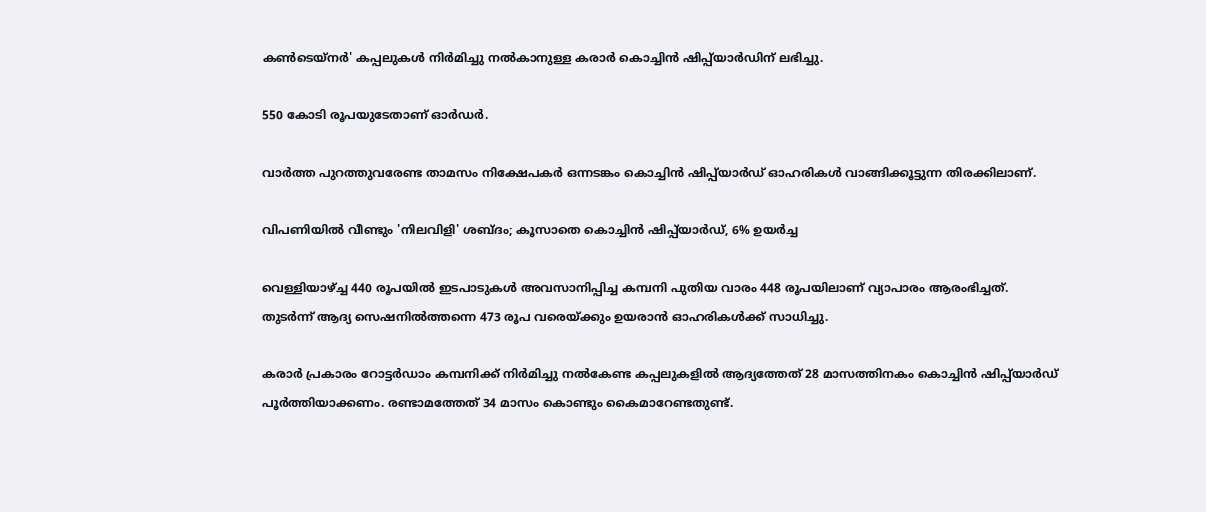കണ്‍ടെയ്‌നര്‍' കപ്പലുകള്‍ നിര്‍മിച്ചു നല്‍കാനുള്ള കരാര്‍ കൊച്ചിന്‍ ഷിപ്പ്‌യാര്‍ഡിന് ലഭിച്ചു.

550 കോടി രൂപയുടേതാണ് ഓര്‍ഡര്‍.

വാര്‍ത്ത പുറത്തുവരേണ്ട താമസം നിക്ഷേപകര്‍ ഒന്നടങ്കം കൊച്ചിന്‍ ഷിപ്പ്‌യാര്‍ഡ് ഓഹരികള്‍ വാങ്ങിക്കൂട്ടുന്ന തിരക്കിലാണ്.

വിപണിയില്‍ വീണ്ടും 'നിലവിളി' ശബ്ദം; കൂസാതെ കൊച്ചിന്‍ ഷിപ്പ്‌യാര്‍ഡ്, 6% ഉയര്‍ച്ച

വെള്ളിയാഴ്ച്ച 440 രൂപയില്‍ ഇടപാടുകള്‍ അവസാനിപ്പിച്ച കമ്പനി പുതിയ വാരം 448 രൂപയിലാണ് വ്യാപാരം ആരംഭിച്ചത്. തുടര്‍ന്ന് ആദ്യ സെഷനില്‍ത്തന്നെ 473 രൂപ വരെയ്ക്കും ഉയരാന്‍ ഓഹരികള്‍ക്ക് സാധിച്ചു.

കരാര്‍ പ്രകാരം റോട്ടര്‍ഡാം കമ്പനിക്ക് നിര്‍മിച്ചു നല്‍കേണ്ട കപ്പലുകളില്‍ ആദ്യത്തേത് 28 മാസത്തിനകം കൊച്ചിന്‍ ഷിപ്പ്‌യാര്‍ഡ് പൂര്‍ത്തിയാക്കണം. രണ്ടാമത്തേത് 34 മാസം കൊണ്ടും കൈമാറേണ്ടതുണ്ട്.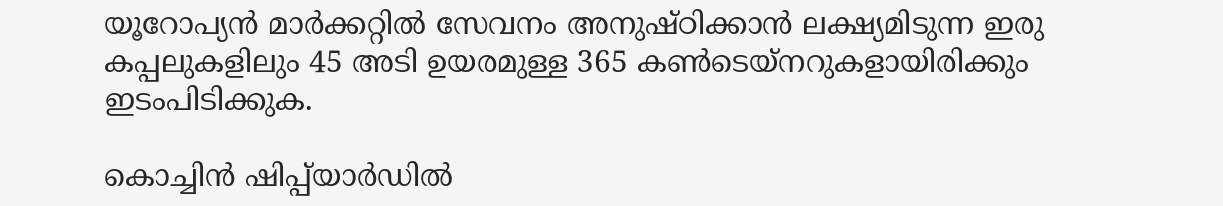യൂറോപ്യന്‍ മാര്‍ക്കറ്റില്‍ സേവനം അനുഷ്ഠിക്കാന്‍ ലക്ഷ്യമിടുന്ന ഇരു കപ്പലുകളിലും 45 അടി ഉയരമുള്ള 365 കണ്‍ടെയ്‌നറുകളായിരിക്കും ഇടംപിടിക്കുക.

കൊച്ചിന്‍ ഷിപ്പ്‌യാര്‍ഡില്‍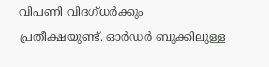വിപണി വിദഗ്ധര്‍ക്കും പ്രതീക്ഷയുണ്ട്. ഓര്‍ഡര്‍ ബുക്കിലുള്ള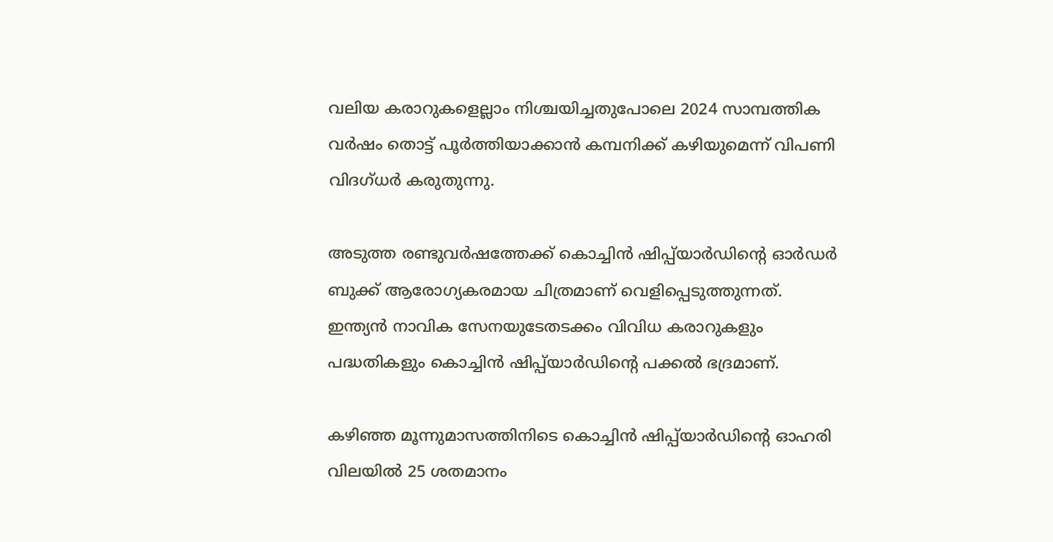വലിയ കരാറുകളെല്ലാം നിശ്ചയിച്ചതുപോലെ 2024 സാമ്പത്തിക വര്‍ഷം തൊട്ട് പൂര്‍ത്തിയാക്കാന്‍ കമ്പനിക്ക് കഴിയുമെന്ന് വിപണി വിദഗ്ധര്‍ കരുതുന്നു.

അടുത്ത രണ്ടുവര്‍ഷത്തേക്ക് കൊച്ചിന്‍ ഷിപ്പ്‌യാര്‍ഡിന്റെ ഓര്‍ഡര്‍ ബുക്ക് ആരോഗ്യകരമായ ചിത്രമാണ് വെളിപ്പെടുത്തുന്നത്. ഇന്ത്യന്‍ നാവിക സേനയുടേതടക്കം വിവിധ കരാറുകളും പദ്ധതികളും കൊച്ചിന്‍ ഷിപ്പ്‌യാര്‍ഡിന്റെ പക്കല്‍ ഭദ്രമാണ്.

കഴിഞ്ഞ മൂന്നുമാസത്തിനിടെ കൊച്ചിന്‍ ഷിപ്പ്‌യാര്‍ഡിന്റെ ഓഹരി വിലയില്‍ 25 ശതമാനം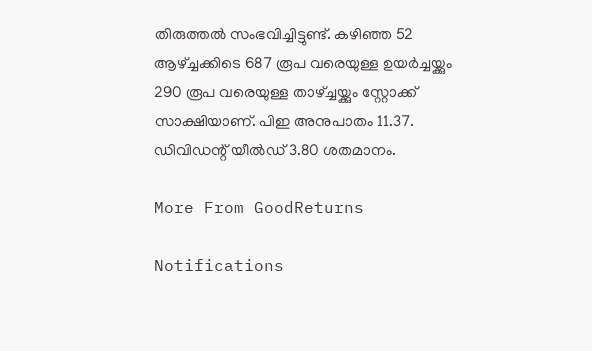തിരുത്തല്‍ സംഭവിച്ചിട്ടുണ്ട്. കഴിഞ്ഞ 52 ആഴ്ച്ചക്കിടെ 687 രൂപ വരെയുള്ള ഉയര്‍ച്ചയ്ക്കും 290 രൂപ വരെയുള്ള താഴ്ച്ചയ്ക്കും സ്റ്റോക്ക് സാക്ഷിയാണ്. പിഇ അനുപാതം 11.37. ഡിവിഡന്റ് യീല്‍ഡ് 3.80 ശതമാനം.

More From GoodReturns

Notifications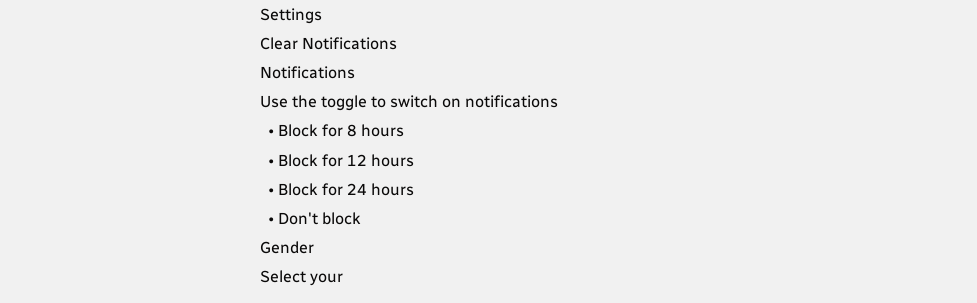Settings
Clear Notifications
Notifications
Use the toggle to switch on notifications
  • Block for 8 hours
  • Block for 12 hours
  • Block for 24 hours
  • Don't block
Gender
Select your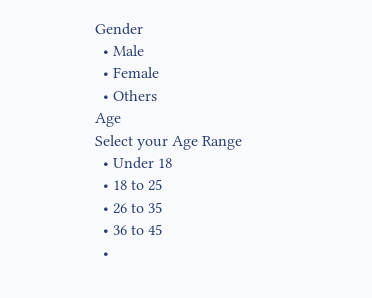Gender
  • Male
  • Female
  • Others
Age
Select your Age Range
  • Under 18
  • 18 to 25
  • 26 to 35
  • 36 to 45
  •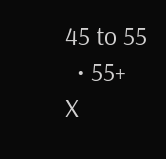45 to 55
  • 55+
X